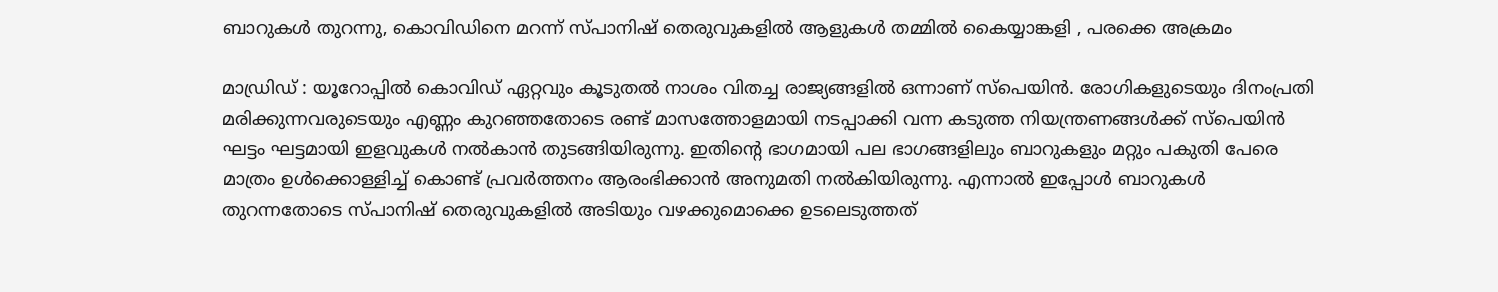ബാറുകള്‍ തുറന്നു, കൊവിഡിനെ മറന്ന് സ്പാനിഷ് തെരുവുകളില്‍ ആളുകള്‍ തമ്മില്‍ കൈയ്യാങ്കളി , പരക്കെ അക്രമം

മാഡ്രിഡ് : യൂറോപ്പില്‍ കൊവിഡ് ഏറ്റവും കൂടുതല്‍ നാശം വിതച്ച രാജ്യങ്ങളില്‍ ഒന്നാണ് സ്പെയിന്‍. രോഗികളുടെയും ദിനംപ്രതി മരിക്കുന്നവരുടെയും എണ്ണം കുറഞ്ഞതോടെ രണ്ട് മാസത്തോളമായി നടപ്പാക്കി വന്ന കടുത്ത നിയന്ത്രണങ്ങള്‍ക്ക് സ്പെയിന്‍ ഘട്ടം ഘട്ടമായി ഇളവുകള്‍ നല്‍കാന്‍ തുടങ്ങിയിരുന്നു. ഇതിന്റെ ഭാഗമായി പല ഭാഗങ്ങളിലും ബാറുകളും മറ്റും പകുതി പേരെ മാത്രം ഉള്‍ക്കൊള്ളിച്ച്‌ കൊണ്ട് പ്രവര്‍ത്തനം ആരംഭിക്കാന്‍ അനുമതി നല്‍കിയിരുന്നു. എന്നാല്‍ ഇപ്പോള്‍ ബാറുകള്‍ തുറന്നതോടെ സ്പാനിഷ് തെരുവുകളില്‍ അടിയും വഴക്കുമൊക്കെ ഉടലെടുത്തത്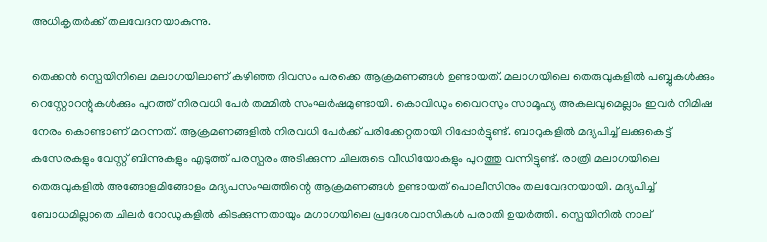അധികൃതര്‍ക്ക് തലവേദനയാകുന്നു.

തെക്കന്‍ സ്പെയിനിലെ മലാഗയിലാണ് കഴിഞ്ഞ ദിവസം പരക്കെ ആക്രമണങ്ങള്‍ ഉണ്ടായത്. മലാഗയിലെ തെരുവുകളില്‍ പബ്ബുകള്‍ക്കും റെസ്റ്റോറന്റുകള്‍ക്കും പുറത്ത് നിരവധി പേര്‍ തമ്മില്‍ സംഘര്‍ഷമുണ്ടായി. കൊവിഡും വൈറസും സാമൂഹ്യ അകലവുമെല്ലാം ഇവര്‍ നിമിഷ നേരം കൊണ്ടാണ് മറന്നത്. ആക്രമണങ്ങളില്‍ നിരവധി പേര്‍ക്ക് പരിക്കേറ്റതായി റിപ്പോര്‍ട്ടുണ്ട്. ബാറുകളില്‍ മദ്യപിച്ച്‌ ലക്കുകെട്ട് കസേരകളും വേസ്റ്റ് ബിന്നുകളും എടുത്ത് പരസ്പരം അടിക്കുന്ന ചിലരുടെ വീഡിയോകളും പുറത്തു വന്നിട്ടുണ്ട്. രാത്രി മലാഗയിലെ തെരുവുകളില്‍ അങ്ങോളമിങ്ങോളം മദ്യപസംഘത്തിന്റെ ആക്രമണങ്ങള്‍ ഉണ്ടായത് പൊലീസിനും തലവേദനയായി. മദ്യപിച്ച്‌ ബോധമില്ലാതെ ചിലര്‍ റോഡുകളില്‍ കിടക്കുന്നതായും മഗാഗയിലെ പ്രദേശവാസികള്‍ പരാതി ഉയര്‍ത്തി. സ്പെയിനില്‍ നാല്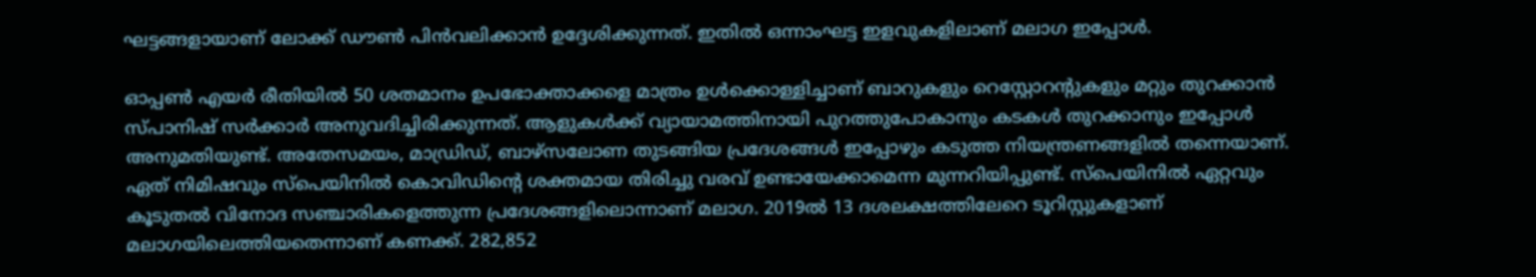ഘട്ടങ്ങളായാണ് ലോക്ക് ഡൗണ്‍ പിന്‍വലിക്കാന്‍ ഉദ്ദേശിക്കുന്നത്. ഇതില്‍ ഒന്നാംഘട്ട ഇളവുകളിലാണ് മലാഗ ഇപ്പോള്‍.

ഓപ്പണ്‍ എയര്‍ രീതിയില്‍ 50 ശതമാനം ഉപഭോക്താക്കളെ മാത്രം ഉള്‍ക്കൊള്ളിച്ചാണ് ബാറുകളും റെസ്റ്റോറന്റുകളും മറ്റും തുറക്കാന്‍ സ്പാനിഷ് സര്‍ക്കാര്‍ അനുവദിച്ചിരിക്കുന്നത്. ആളുകള്‍ക്ക് വ്യായാമത്തിനായി പുറത്തുപോകാനും കടകള്‍ തുറക്കാനും ഇപ്പോള്‍ അനുമതിയുണ്ട്. അതേസമയം, മാഡ്രിഡ്, ബാഴ്സലോണ തുടങ്ങിയ പ്രദേശങ്ങള്‍ ഇപ്പോഴും കടുത്ത നിയന്ത്രണങ്ങളില്‍ തന്നെയാണ്. ഏത് നിമിഷവും സ്പെയിനില്‍ കൊവിഡിന്റെ ശക്തമായ തിരിച്ചു വരവ് ഉണ്ടായേക്കാമെന്ന മുന്നറിയിപ്പുണ്ട്. സ്പെയിനില്‍ ഏറ്റവും കൂടുതല്‍ വിനോദ സഞ്ചാരികളെത്തുന്ന പ്രദേശങ്ങളിലൊന്നാണ് മലാഗ. 2019ല്‍ 13 ദശലക്ഷത്തിലേറെ ടൂറിസ്റ്റുകളാണ് മലാഗയിലെത്തിയതെന്നാണ് കണക്ക്. 282,852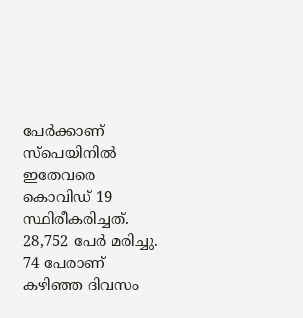പേര്‍ക്കാണ് സ്പെയിനില്‍ ഇതേവരെ കൊവിഡ് 19 സ്ഥിരീകരിച്ചത്. 28,752 പേര്‍ മരിച്ചു. 74 പേരാണ് കഴിഞ്ഞ ദിവസം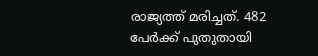രാജ്യത്ത് മരിച്ചത്. 482 പേര്‍ക്ക് പുതുതായി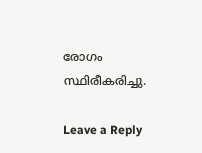രോഗം സ്ഥിരീകരിച്ചു.

Leave a Reply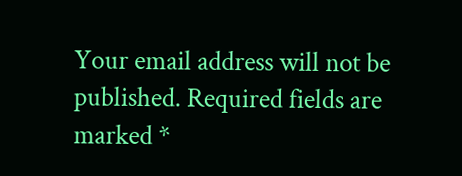Your email address will not be published. Required fields are marked *